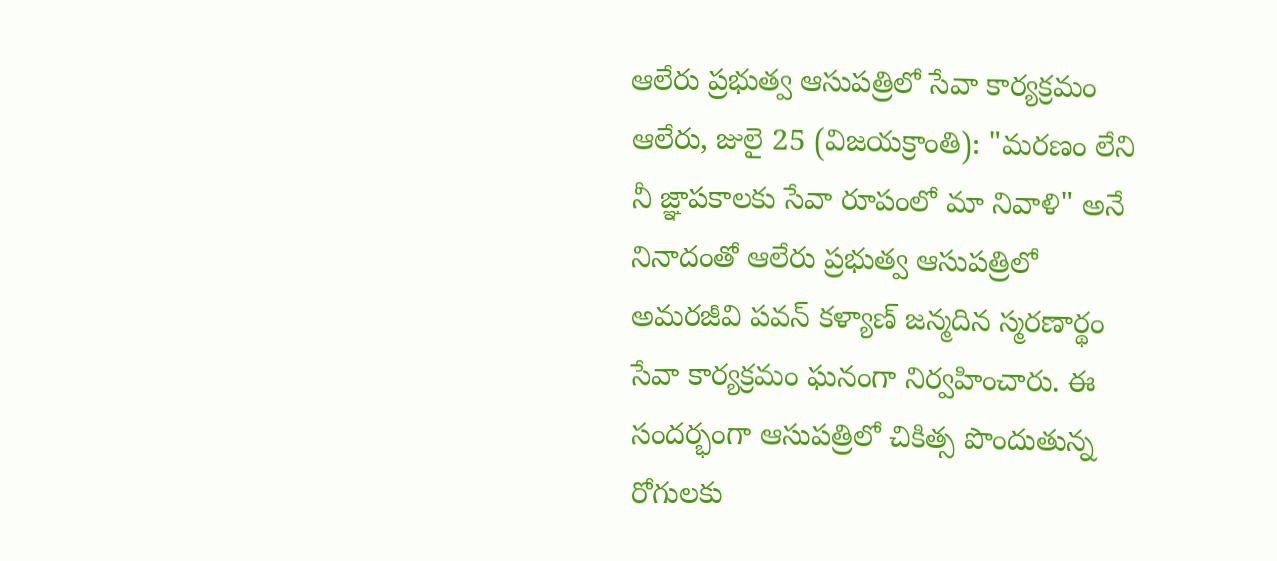ఆలేరు ప్రభుత్వ ఆసుపత్రిలో సేవా కార్యక్రమం
ఆలేరు, జులై 25 (విజయక్రాంతి): "మరణం లేని నీ జ్ఞాపకాలకు సేవా రూపంలో మా నివాళి" అనే నినాదంతో ఆలేరు ప్రభుత్వ ఆసుపత్రిలో అమరజీవి పవన్ కళ్యాణ్ జన్మదిన స్మరణార్థం సేవా కార్యక్రమం ఘనంగా నిర్వహించారు. ఈ సందర్భంగా ఆసుపత్రిలో చికిత్స పొందుతున్న రోగులకు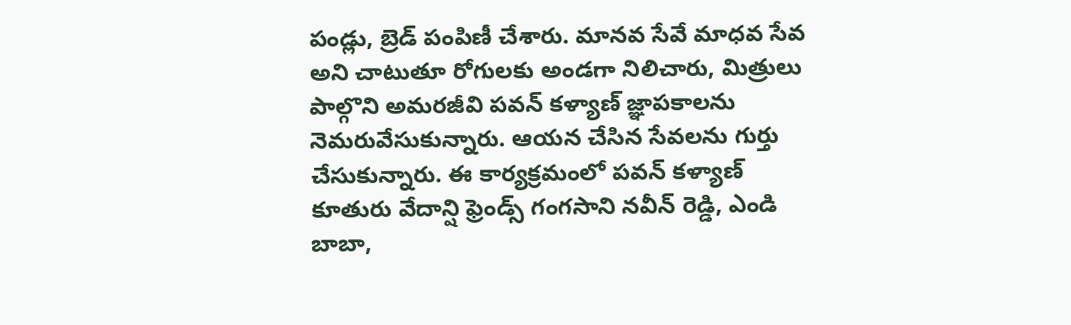పండ్లు, బ్రెడ్ పంపిణీ చేశారు. మానవ సేవే మాధవ సేవ అని చాటుతూ రోగులకు అండగా నిలిచారు, మిత్రులు పాల్గొని అమరజీవి పవన్ కళ్యాణ్ జ్ఞాపకాలను నెమరువేసుకున్నారు. ఆయన చేసిన సేవలను గుర్తు చేసుకున్నారు. ఈ కార్యక్రమంలో పవన్ కళ్యాణ్ కూతురు వేదాన్షి ఫ్రెండ్స్ గంగసాని నవీన్ రెడ్డి, ఎండి బాబా,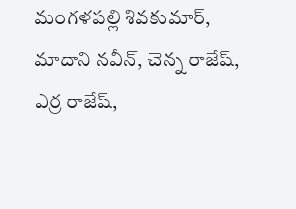మంగళపల్లి శివకుమార్, మాదాని నవీన్, చెన్న రాజేష్, ఎర్ర రాజేష్,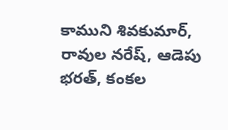కాముని శివకుమార్, రావుల నరేష్, ఆడెపు భరత్, కంకల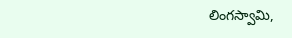లింగస్వామి,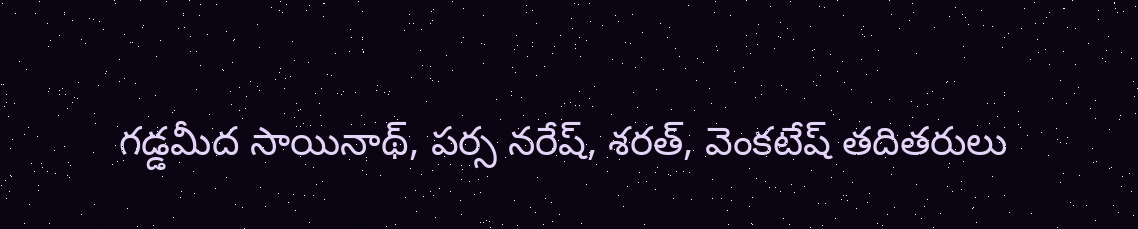గడ్డమీద సాయినాథ్, పర్స నరేష్, శరత్, వెంకటేష్ తదితరులు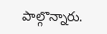పాల్గొన్నారు.